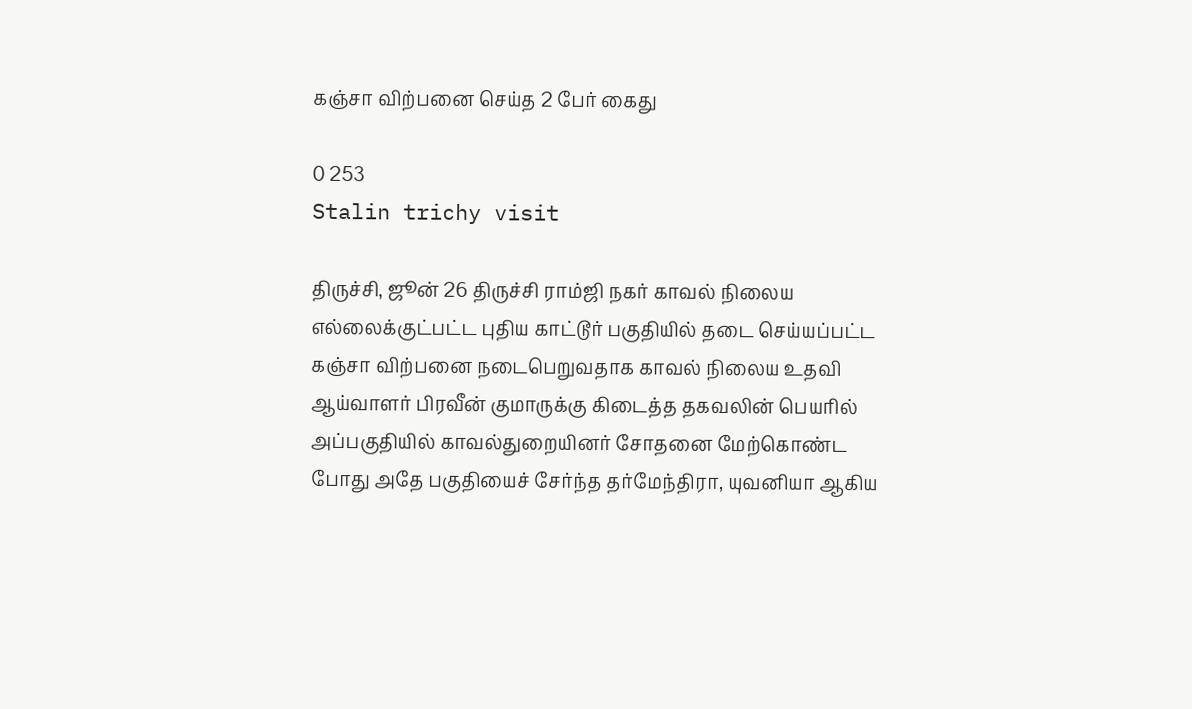கஞ்சா விற்பனை செய்த 2 பேர் கைது

0 253
Stalin trichy visit

திருச்சி, ஜூன் 26 திருச்சி ராம்ஜி நகர் காவல் நிலைய எல்லைக்குட்பட்ட புதிய காட்டூர் பகுதியில் தடை செய்யப்பட்ட கஞ்சா விற்பனை நடைபெறுவதாக காவல் நிலைய உதவி ஆய்வாளர் பிரவீன் குமாருக்கு கிடைத்த தகவலின் பெயரில் அப்பகுதியில் காவல்துறையினர் சோதனை மேற்கொண்ட போது அதே பகுதியைச் சேர்ந்த தர்மேந்திரா, யுவனியா ஆகிய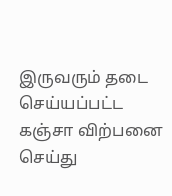இருவரும் தடை செய்யப்பட்ட கஞ்சா விற்பனை செய்து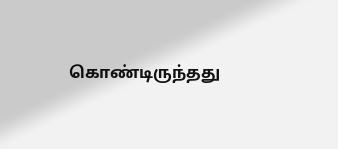கொண்டிருந்தது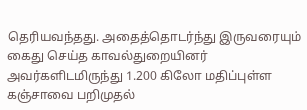தெரியவந்தது. அதைத்தொடர்ந்து இருவரையும் கைது செய்த காவல்துறையினர் அவர்களிடமிருந்து 1.200 கிலோ மதிப்புள்ள கஞ்சாவை பறிமுதல்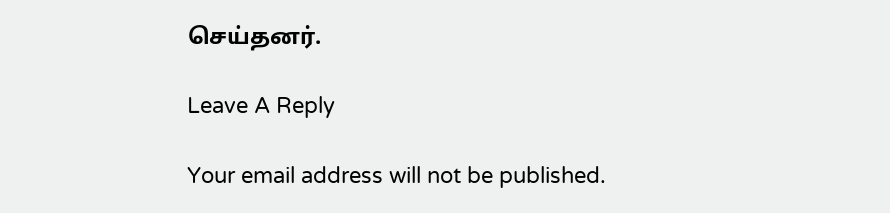செய்தனர்.

Leave A Reply

Your email address will not be published.